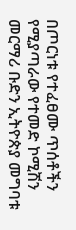በጦርነቱ የተፈፀሙ ጥሰቶችን የሚያጣራው የተመድ ኮሚሽን መርማሪ ቡድን ኢትዮጵያ መግባቱ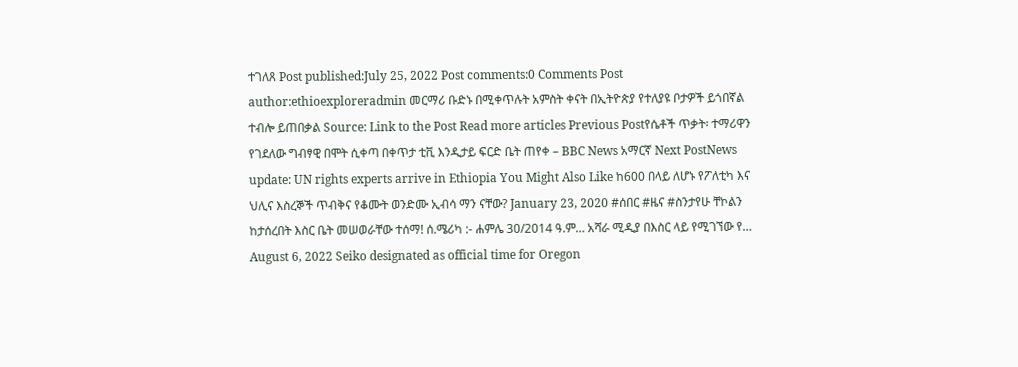ተገለጸ Post published:July 25, 2022 Post comments:0 Comments Post author:ethioexploreradmin መርማሪ ቡድኑ በሚቀጥሉት አምስት ቀናት በኢትዮጵያ የተለያዩ ቦታዎች ይጎበኛል ተብሎ ይጠበቃል Source: Link to the Post Read more articles Previous Postየሴቶች ጥቃት፡ ተማሪዋን የገደለው ግብፃዊ በሞት ሲቀጣ በቀጥታ ቲቪ እንዲታይ ፍርድ ቤት ጠየቀ – BBC News አማርኛ Next PostNews update: UN rights experts arrive in Ethiopia You Might Also Like ከ600 በላይ ለሆኑ የፖለቲካ እና ህሊና እስረኞች ጥብቅና የቆሙት ወንድሙ ኢብሳ ማን ናቸው? January 23, 2020 #ሰበር #ዜና #ስንታየሁ ቸኮልን ከታሰረበት እስር ቤት መሠወራቸው ተሰማ! ሰ.ሜሪካ :- ሐምሌ 30/2014 ዓ.ም… አሻራ ሚዲያ በእስር ላይ የሚገኘው የ… August 6, 2022 Seiko designated as official time for Oregon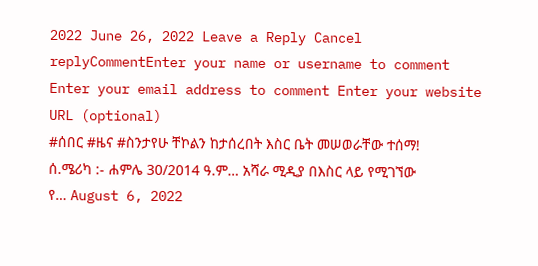2022 June 26, 2022 Leave a Reply Cancel replyCommentEnter your name or username to comment Enter your email address to comment Enter your website URL (optional)
#ሰበር #ዜና #ስንታየሁ ቸኮልን ከታሰረበት እስር ቤት መሠወራቸው ተሰማ! ሰ.ሜሪካ :- ሐምሌ 30/2014 ዓ.ም… አሻራ ሚዲያ በእስር ላይ የሚገኘው የ… August 6, 2022